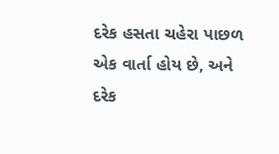દરેક હસતા ચહેરા પાછળ એક વાર્તા હોય છે, અને દરેક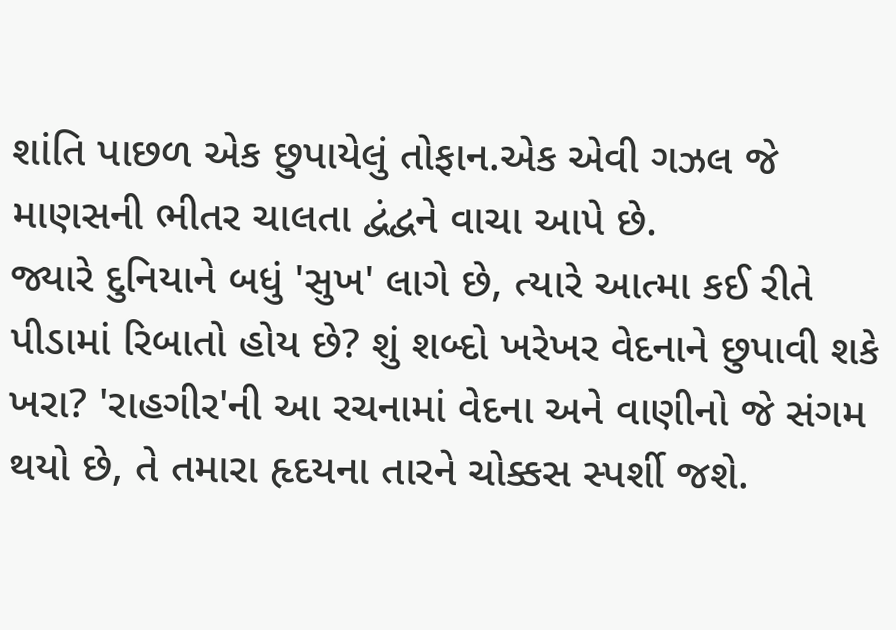શાંતિ પાછળ એક છુપાયેલું તોફાન.એક એવી ગઝલ જે માણસની ભીતર ચાલતા દ્વંદ્વને વાચા આપે છે.
જ્યારે દુનિયાને બધું 'સુખ' લાગે છે, ત્યારે આત્મા કઈ રીતે પીડામાં રિબાતો હોય છે? શું શબ્દો ખરેખર વેદનાને છુપાવી શકે ખરા? 'રાહગીર'ની આ રચનામાં વેદના અને વાણીનો જે સંગમ થયો છે, તે તમારા હૃદયના તારને ચોક્કસ સ્પર્શી જશે.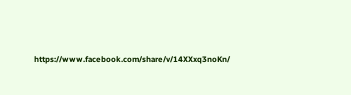https://www.facebook.com/share/v/14XXxq3noKn/